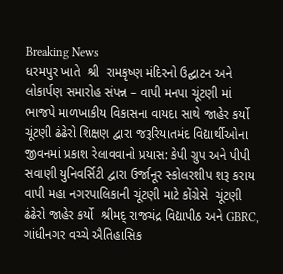Breaking News
ધરમપુર ખાતે  શ્રી  રામકૃષ્ણ મંદિરનો ઉદ્ઘાટન અને લોકાર્પણ સમારોહ સંપન્ન – વાપી મનપા ચૂંટણી માં ભાજપે માળખાકીય વિકાસના વાયદા સાથે જાહેર કર્યો ચૂંટણી ઢંઢેરો શિક્ષણ દ્વારા જરૂરિયાતમંદ વિદ્યાર્થીઓના જીવનમાં પ્રકાશ રેલાવવાનો પ્રયાસ: કેપી ગ્રુપ અને પીપી સવાણી યુનિવર્સિટી દ્વારા ઉર્જાનૂર સ્કોલરશીપ શરૂ કરાય વાપી મહા નગરપાલિકાની ચૂંટણી માટે કોંગ્રેસે  ચૂંટણી ઢંઢેરો જાહેર કર્યો  શ્રીમદ્ રાજચંદ્ર વિદ્યાપીઠ અને GBRC, ગાંધીનગર વચ્ચે ઐતિહાસિક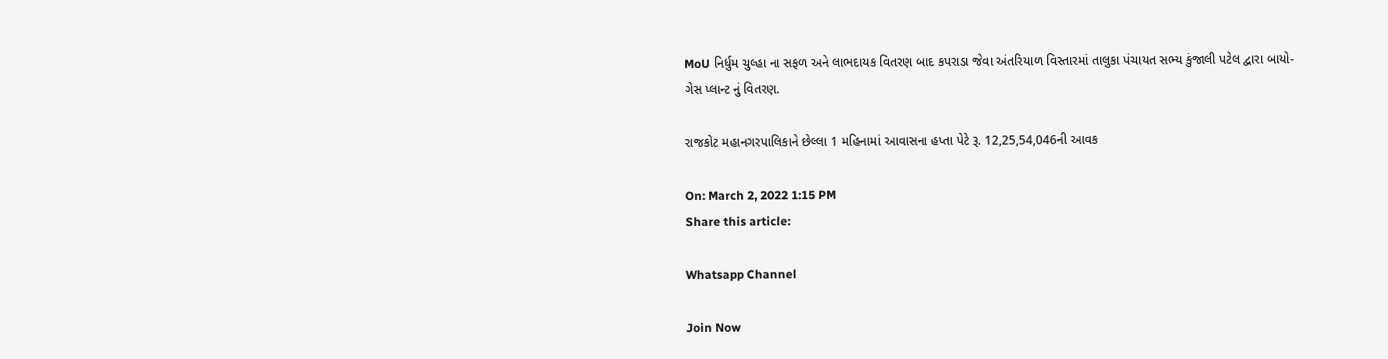MoU નિર્ધુમ ચુલ્હા ના સફળ અને લાભદાયક વિતરણ બાદ કપરાડા જેવા અંતરિયાળ વિસ્તારમાં તાલુકા પંચાયત સભ્ય કુંજાલી પટેલ દ્વારા બાયો-ગેસ પ્લાન્ટ નું વિતરણ.

રાજકોટ મહાનગરપાલિકાને છેલ્લા 1 મહિનામાં આવાસના હપ્તા પેટે રૂ. 12,25,54,046ની આવક

On: March 2, 2022 1:15 PM
Share this article:

Whatsapp Channel

Join Now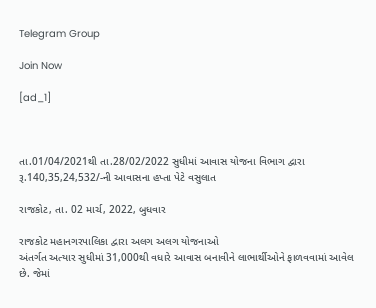Telegram Group

Join Now

[ad_1]



તા.01/04/2021થી તા.28/02/2022 સુધીમાં આવાસ યોજના વિભાગ દ્વારા રૂ.140,35,24,532/-ની આવાસના હપ્તા પેટે વસુલાત

રાજકોટ, તા. 02 માર્ચ, 2022, બુધવાર

રાજકોટ મહાનગરપાલિકા દ્વારા અલગ અલગ યોજનાઓ
અંતર્ગત અત્યાર સુધીમાં 31,000થી વધારે આવાસ બનાવીને લાભાર્થીઓને ફાળવવામાં આવેલ
છે. જેમાં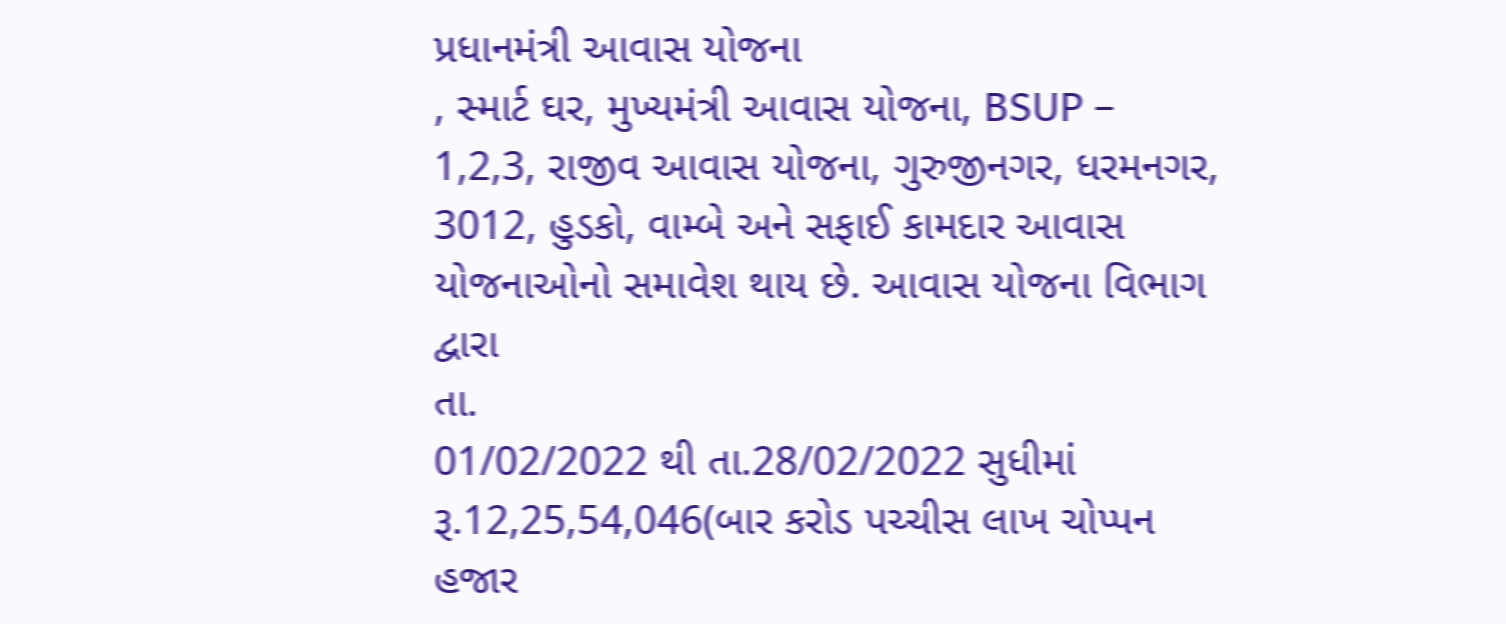પ્રધાનમંત્રી આવાસ યોજના
, સ્માર્ટ ઘર, મુખ્યમંત્રી આવાસ યોજના, BSUP – 1,2,3, રાજીવ આવાસ યોજના, ગુરુજીનગર, ધરમનગર, 3012, હુડકો, વામ્બે અને સફાઈ કામદાર આવાસ યોજનાઓનો સમાવેશ થાય છે. આવાસ યોજના વિભાગ દ્વારા
તા.
01/02/2022 થી તા.28/02/2022 સુધીમાં રૂ.12,25,54,046(બાર કરોડ પચ્ચીસ લાખ ચોપ્પન
હજાર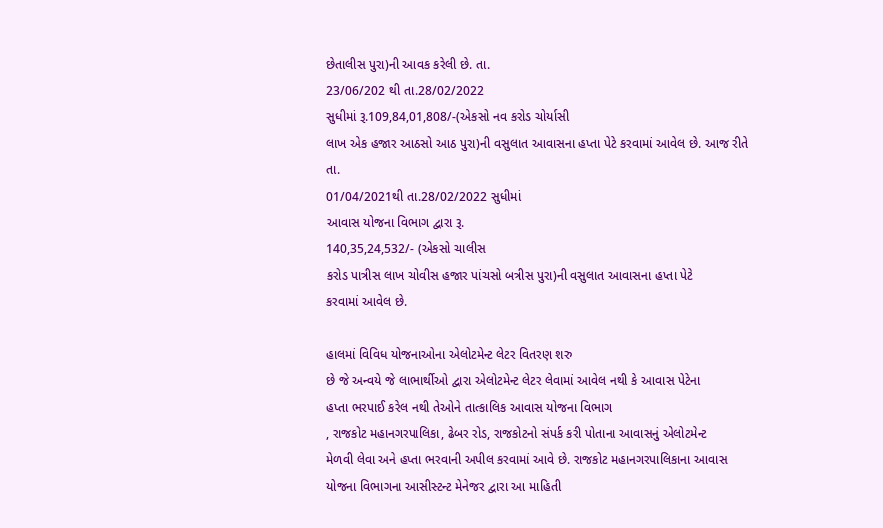છેતાલીસ પુરા)ની આવક કરેલી છે. તા.
23/06/202 થી તા.28/02/2022
સુધીમાં રૂ.109,84,01,808/-(એકસો નવ કરોડ ચોર્યાસી
લાખ એક હજાર આઠસો આઠ પુરા)ની વસુલાત આવાસના હપ્તા પેટે કરવામાં આવેલ છે. આજ રીતે
તા.
01/04/2021થી તા.28/02/2022 સુધીમાં
આવાસ યોજના વિભાગ દ્વારા રૂ.
140,35,24,532/- (એકસો ચાલીસ
કરોડ પાત્રીસ લાખ ચોવીસ હજાર પાંચસો બત્રીસ પુરા)ની વસુલાત આવાસના હપ્તા પેટે
કરવામાં આવેલ છે.

હાલમાં વિવિધ યોજનાઓના એલોટમેન્ટ લેટર વિતરણ શરુ
છે જે અન્વયે જે લાભાર્થીઓ દ્વારા એલોટમેન્ટ લેટર લેવામાં આવેલ નથી કે આવાસ પેટેના
હપ્તા ભરપાઈ કરેલ નથી તેઓને તાત્કાલિક આવાસ યોજના વિભાગ
, રાજકોટ મહાનગરપાલિકા, ઢેબર રોડ, રાજકોટનો સંપર્ક કરી પોતાના આવાસનું એલોટમેન્ટ
મેળવી લેવા અને હપ્તા ભરવાની અપીલ કરવામાં આવે છે. રાજકોટ મહાનગરપાલિકાના આવાસ
યોજના વિભાગના આસીસ્ટન્ટ મેનેજર દ્વારા આ માહિતી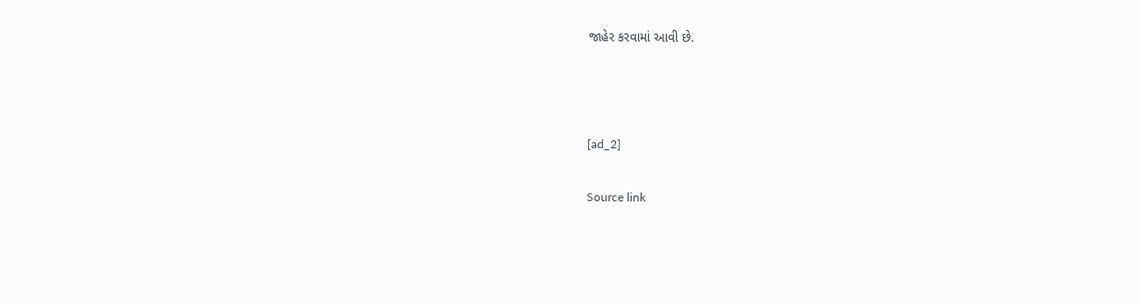જાહેર કરવામાં આવી છે.



[ad_2]

Source link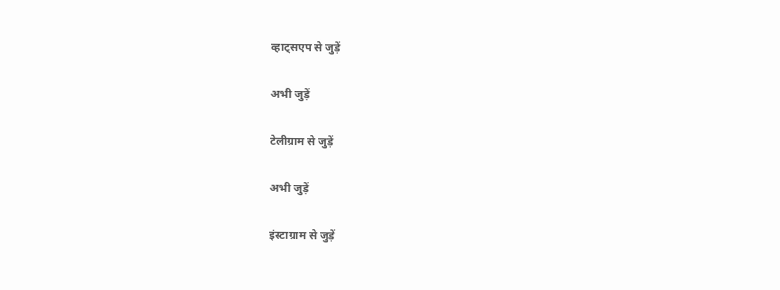व्हाट्सएप से जुड़ें

अभी जुड़ें

टेलीग्राम से जुड़ें

अभी जुड़ें

इंस्टाग्राम से जुड़ें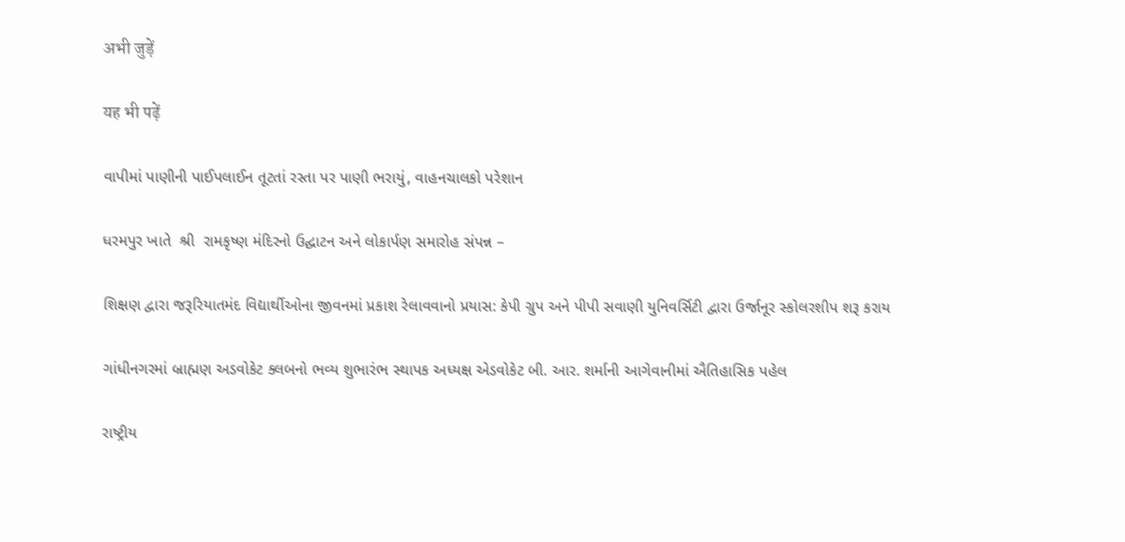अभी जुड़ें

यह भी पढ़ें

વાપીમાં પાણીની પાઈપલાઈન તૂટતાં રસ્તા પર પાણી ભરાયું, વાહનચાલકો પરેશાન

ધરમપુર ખાતે  શ્રી  રામકૃષ્ણ મંદિરનો ઉદ્ઘાટન અને લોકાર્પણ સમારોહ સંપન્ન –

શિક્ષણ દ્વારા જરૂરિયાતમંદ વિદ્યાર્થીઓના જીવનમાં પ્રકાશ રેલાવવાનો પ્રયાસ: કેપી ગ્રુપ અને પીપી સવાણી યુનિવર્સિટી દ્વારા ઉર્જાનૂર સ્કોલરશીપ શરૂ કરાય

ગાંધીનગરમાં બ્રાહ્મણ અડવોકેટ ક્લબનો ભવ્ય શુભારંભ સ્થાપક અધ્યક્ષ એડવોકેટ બી. આર. શર્માની આગેવાનીમાં ઐતિહાસિક પહેલ

રાષ્ટ્રીય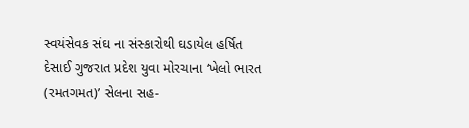સ્વયંસેવક સંઘ ના સંસ્કારોથી ઘડાયેલ હર્ષિત દેસાઈ ગુજરાત પ્રદેશ યુવા મોરચાના ‘ખેલો ભારત (રમતગમત)’ સેલના સહ-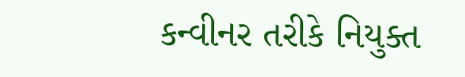કન્વીનર તરીકે નિયુક્ત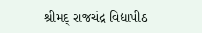શ્રીમદ્ રાજચંદ્ર વિદ્યાપીઠ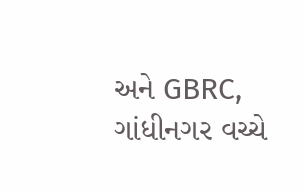અને GBRC, ગાંધીનગર વચ્ચે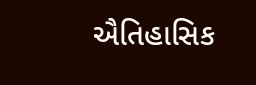ઐતિહાસિક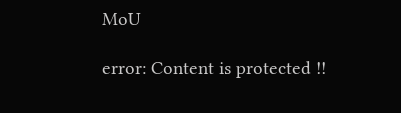MoU

error: Content is protected !!